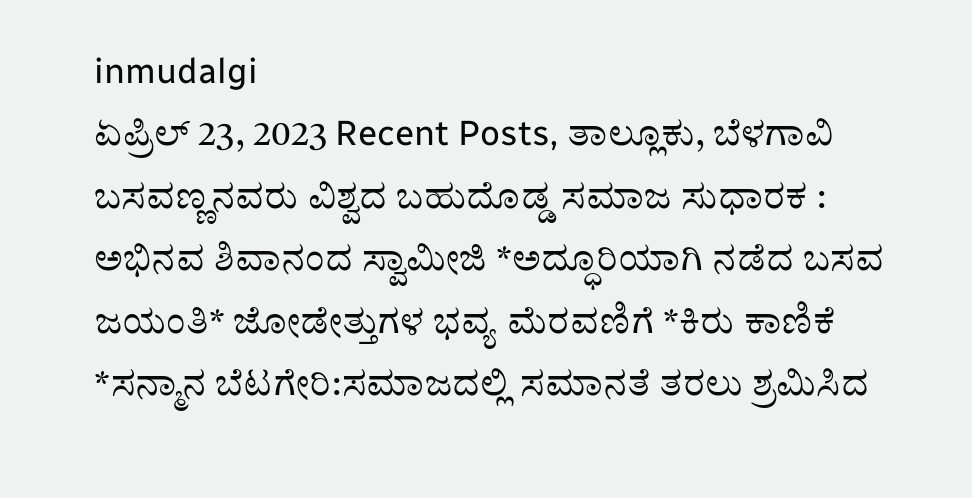inmudalgi
ಏಪ್ರಿಲ್ 23, 2023 Recent Posts, ತಾಲ್ಲೂಕು, ಬೆಳಗಾವಿ
ಬಸವಣ್ಣನವರು ವಿಶ್ವದ ಬಹುದೊಡ್ಡ ಸಮಾಜ ಸುಧಾರಕ : ಅಭಿನವ ಶಿವಾನಂದ ಸ್ವಾಮೀಜಿ *ಅದ್ಧೂರಿಯಾಗಿ ನಡೆದ ಬಸವ ಜಯಂತಿ* ಜೋಡೇತ್ತುಗಳ ಭವ್ಯ ಮೆರವಣಿಗೆ *ಕಿರು ಕಾಣಿಕೆ *ಸನ್ಮಾನ ಬೆಟಗೇರಿ:ಸಮಾಜದಲ್ಲಿ ಸಮಾನತೆ ತರಲು ಶ್ರಮಿಸಿದ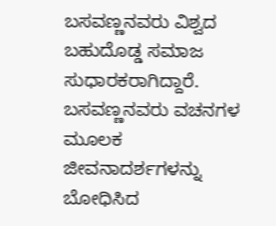ಬಸವಣ್ಣನವರು ವಿಶ್ವದ ಬಹುದೊಡ್ಡ ಸಮಾಜ ಸುಧಾರಕರಾಗಿದ್ದಾರೆ. ಬಸವಣ್ಣನವರು ವಚನಗಳ ಮೂಲಕ ಜೀವನಾದರ್ಶಗಳನ್ನು ಬೋಧಿಸಿದ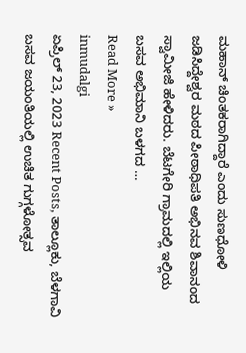ಮಹಾನ್ ಚಿಂತಕರಾಗಿದ್ದಾರೆ ಎಂದು ಸುಣಧೋಳಿ ಜಡಿಸಿದ್ದೇಶ್ವರ ಮಠದ ಪೀಠಾಧಿಪತಿ ಅಭಿನವ ಶಿವಾನಂದ ಸ್ವಾಮೀಜಿ ಹೇಳಿದರು. ಬೆಟಗೇರಿ ಗ್ರಾಮದಲ್ಲಿ ಇಲ್ಲಿಯ ಬಸವ ಅಭಿಮಾನಿ ಬಳಗದ …
Read More »
inmudalgi
ಏಪ್ರಿಲ್ 23, 2023 Recent Posts, ತಾಲ್ಲೂಕು, ಬೆಳಗಾವಿ
ಬಸವ ಜಯಂತಿಯಲ್ಲಿ ಉಚಿತ ಗುಗ್ಗಳೋತ್ಸವ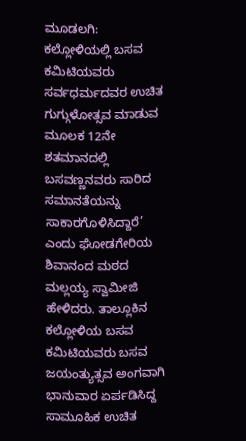ಮೂಡಲಗಿ: ಕಲ್ಲೋಳಿಯಲ್ಲಿ ಬಸವ ಕಮಿಟಿಯವರು ಸರ್ವಧರ್ಮದವರ ಉಚಿತ ಗುಗ್ಗುಳೋತ್ಸವ ಮಾಡುವ ಮೂಲಕ 12ನೇ ಶತಮಾನದಲ್ಲಿ ಬಸವಣ್ಣನವರು ಸಾರಿದ ಸಮಾನತೆಯನ್ನು ಸಾಕಾರಗೊಳಿಸಿದ್ದಾರೆ’ ಎಂದು ಘೋಡಗೇರಿಯ ಶಿವಾನಂದ ಮಠದ ಮಲ್ಲಯ್ಯ ಸ್ವಾಮೀಜಿ ಹೇಳಿದರು. ತಾಲ್ಲೂಕಿನ ಕಲ್ಲೋಳಿಯ ಬಸವ ಕಮಿಟಿಯವರು ಬಸವ ಜಯಂತ್ಯುತ್ಸವ ಅಂಗವಾಗಿ ಭಾನುವಾರ ಏರ್ಪಡಿಸಿದ್ದ ಸಾಮೂಹಿಕ ಉಚಿತ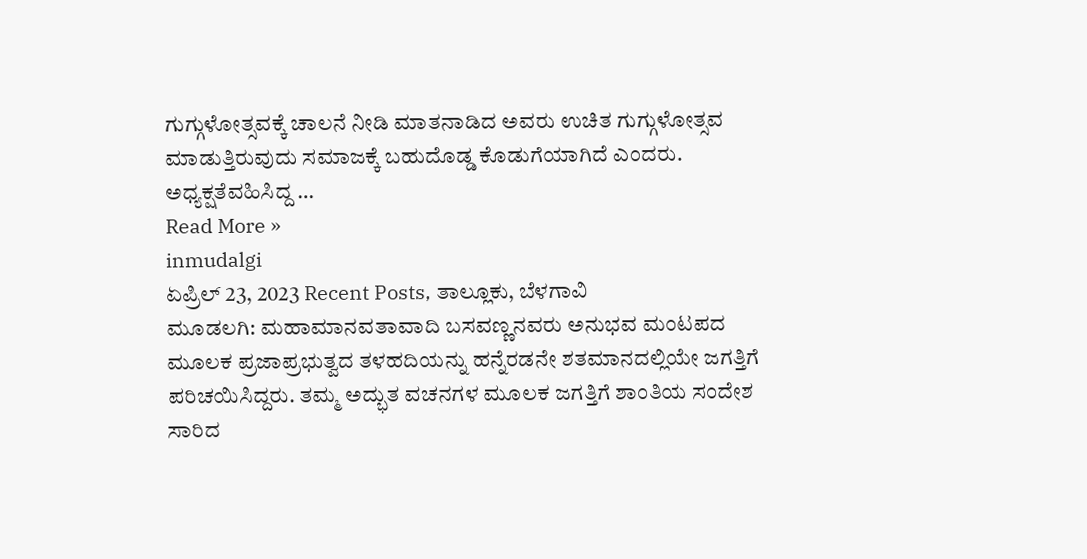ಗುಗ್ಗುಳೋತ್ಸವಕ್ಕೆ ಚಾಲನೆ ನೀಡಿ ಮಾತನಾಡಿದ ಅವರು ಉಚಿತ ಗುಗ್ಗುಳೋತ್ಸವ ಮಾಡುತ್ತಿರುವುದು ಸಮಾಜಕ್ಕೆ ಬಹುದೊಡ್ಡ ಕೊಡುಗೆಯಾಗಿದೆ ಎಂದರು. ಅಧ್ಯಕ್ಷತೆವಹಿಸಿದ್ದ …
Read More »
inmudalgi
ಏಪ್ರಿಲ್ 23, 2023 Recent Posts, ತಾಲ್ಲೂಕು, ಬೆಳಗಾವಿ
ಮೂಡಲಗಿ: ಮಹಾಮಾನವತಾವಾದಿ ಬಸವಣ್ಣನವರು ಅನುಭವ ಮಂಟಪದ ಮೂಲಕ ಪ್ರಜಾಪ್ರಭುತ್ವದ ತಳಹದಿಯನ್ನು ಹನ್ನೆರಡನೇ ಶತಮಾನದಲ್ಲಿಯೇ ಜಗತ್ತಿಗೆ ಪರಿಚಯಿಸಿದ್ದರು. ತಮ್ಮ ಅದ್ಭುತ ವಚನಗಳ ಮೂಲಕ ಜಗತ್ತಿಗೆ ಶಾಂತಿಯ ಸಂದೇಶ ಸಾರಿದ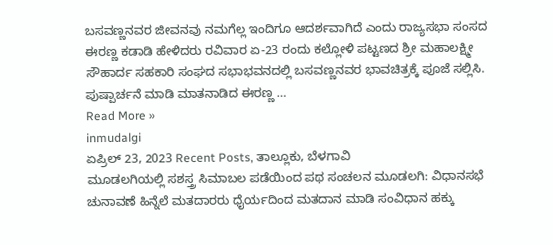ಬಸವಣ್ಣನವರ ಜೀವನವು ನಮಗೆಲ್ಲ ಇಂದಿಗೂ ಆದರ್ಶವಾಗಿದೆ ಎಂದು ರಾಜ್ಯಸಭಾ ಸಂಸದ ಈರಣ್ಣ ಕಡಾಡಿ ಹೇಳಿದರು ರವಿವಾರ ಏ-23 ರಂದು ಕಲ್ಲೋಳಿ ಪಟ್ಟಣದ ಶ್ರೀ ಮಹಾಲಕ್ಷ್ಮೀ ಸೌಹಾರ್ದ ಸಹಕಾರಿ ಸಂಘದ ಸಭಾಭವನದಲ್ಲಿ ಬಸವಣ್ಣನವರ ಭಾವಚಿತ್ರಕ್ಕೆ ಪೂಜೆ ಸಲ್ಲಿಸಿ. ಪುಷ್ಪಾರ್ಚನೆ ಮಾಡಿ ಮಾತನಾಡಿದ ಈರಣ್ಣ …
Read More »
inmudalgi
ಏಪ್ರಿಲ್ 23, 2023 Recent Posts, ತಾಲ್ಲೂಕು, ಬೆಳಗಾವಿ
ಮೂಡಲಗಿಯಲ್ಲಿ ಸಶಸ್ತ್ರ ಸಿಮಾಬಲ ಪಡೆಯಿಂದ ಪಥ ಸಂಚಲನ ಮೂಡಲಗಿ: ವಿಧಾನಸಭೆ ಚುನಾವಣೆ ಹಿನ್ನೆಲೆ ಮತದಾರರು ಧೈರ್ಯದಿಂದ ಮತದಾನ ಮಾಡಿ ಸಂವಿಧಾನ ಹಕ್ಕು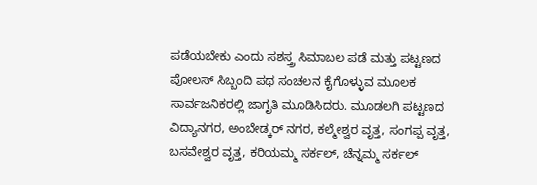ಪಡೆಯಬೇಕು ಎಂದು ಸಶಸ್ತ್ರ ಸಿಮಾಬಲ ಪಡೆ ಮತ್ತು ಪಟ್ಟಣದ ಪೋಲಸ್ ಸಿಬ್ಬಂದಿ ಪಥ ಸಂಚಲನ ಕೈಗೊಳ್ಳುವ ಮೂಲಕ ಸಾರ್ವಜನಿಕರಲ್ಲಿ ಜಾಗೃತಿ ಮೂಡಿಸಿದರು. ಮೂಡಲಗಿ ಪಟ್ಟಣದ ವಿದ್ಯಾನಗರ, ಅಂಬೇಡ್ಕರ್ ನಗರ, ಕಲ್ಮೇಶ್ವರ ವೃತ್ತ, ಸಂಗಪ್ಪ ವೃತ್ತ, ಬಸವೇಶ್ವರ ವೃತ್ತ, ಕರಿಯಮ್ಮ ಸರ್ಕಲ್, ಚೆನ್ನಮ್ಮ ಸರ್ಕಲ್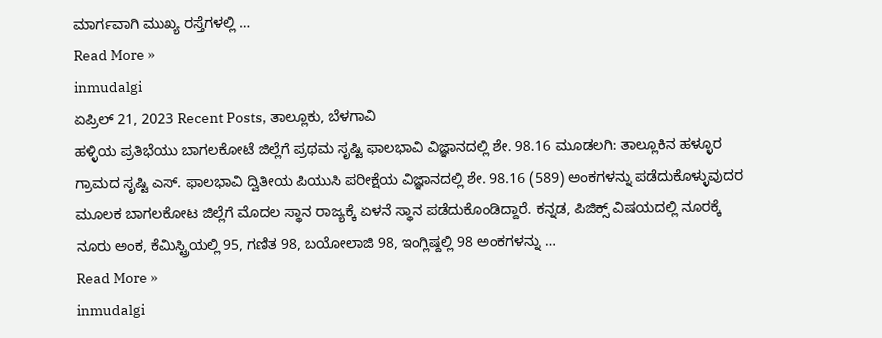ಮಾರ್ಗವಾಗಿ ಮುಖ್ಯ ರಸ್ತೆಗಳಲ್ಲಿ …
Read More »
inmudalgi
ಏಪ್ರಿಲ್ 21, 2023 Recent Posts, ತಾಲ್ಲೂಕು, ಬೆಳಗಾವಿ
ಹಳ್ಳಿಯ ಪ್ರತಿಭೆಯು ಬಾಗಲಕೋಟೆ ಜಿಲ್ಲೆಗೆ ಪ್ರಥಮ ಸೃಷ್ಟಿ ಫಾಲಭಾವಿ ವಿಜ್ಞಾನದಲ್ಲಿ ಶೇ. 98.16 ಮೂಡಲಗಿ: ತಾಲ್ಲೂಕಿನ ಹಳ್ಳೂರ ಗ್ರಾಮದ ಸೃಷ್ಟಿ ಎಸ್. ಫಾಲಭಾವಿ ದ್ವಿತೀಯ ಪಿಯುಸಿ ಪರೀಕ್ಷೆಯ ವಿಜ್ಞಾನದಲ್ಲಿ ಶೇ. 98.16 (589) ಅಂಕಗಳನ್ನು ಪಡೆದುಕೊಳ್ಳುವುದರ ಮೂಲಕ ಬಾಗಲಕೋಟ ಜಿಲ್ಲೆಗೆ ಮೊದಲ ಸ್ಥಾನ ರಾಜ್ಯಕ್ಕೆ ಏಳನೆ ಸ್ಥಾನ ಪಡೆದುಕೊಂಡಿದ್ದಾರೆ. ಕನ್ನಡ, ಪಿಜಿಕ್ಸ್ ವಿಷಯದಲ್ಲಿ ನೂರಕ್ಕೆ ನೂರು ಅಂಕ, ಕೆಮಿಸ್ಟ್ರಿಯಲ್ಲಿ 95, ಗಣಿತ 98, ಬಯೋಲಾಜಿ 98, ಇಂಗ್ಲಿಷ್ದಲ್ಲಿ 98 ಅಂಕಗಳನ್ನು …
Read More »
inmudalgi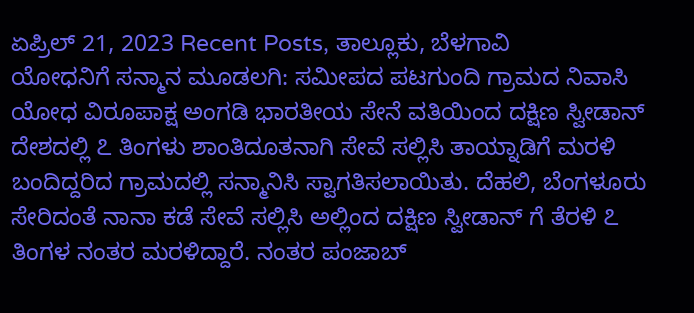ಏಪ್ರಿಲ್ 21, 2023 Recent Posts, ತಾಲ್ಲೂಕು, ಬೆಳಗಾವಿ
ಯೋಧನಿಗೆ ಸನ್ಮಾನ ಮೂಡಲಗಿ: ಸಮೀಪದ ಪಟಗುಂದಿ ಗ್ರಾಮದ ನಿವಾಸಿ ಯೋಧ ವಿರೂಪಾಕ್ಷ ಅಂಗಡಿ ಭಾರತೀಯ ಸೇನೆ ವತಿಯಿಂದ ದಕ್ಷಿಣ ಸ್ವೀಡಾನ್ ದೇಶದಲ್ಲಿ ೭ ತಿಂಗಳು ಶಾಂತಿದೂತನಾಗಿ ಸೇವೆ ಸಲ್ಲಿಸಿ ತಾಯ್ನಾಡಿಗೆ ಮರಳಿ ಬಂದಿದ್ದರಿದ ಗ್ರಾಮದಲ್ಲಿ ಸನ್ಮಾನಿಸಿ ಸ್ವಾಗತಿಸಲಾಯಿತು. ದೆಹಲಿ, ಬೆಂಗಳೂರು ಸೇರಿದಂತೆ ನಾನಾ ಕಡೆ ಸೇವೆ ಸಲ್ಲಿಸಿ ಅಲ್ಲಿಂದ ದಕ್ಷಿಣ ಸ್ವೀಡಾನ್ ಗೆ ತೆರಳಿ ೭ ತಿಂಗಳ ನಂತರ ಮರಳಿದ್ದಾರೆ. ನಂತರ ಪಂಜಾಬ್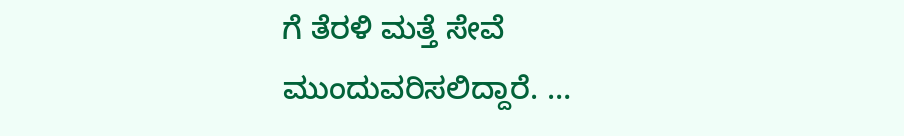ಗೆ ತೆರಳಿ ಮತ್ತೆ ಸೇವೆ ಮುಂದುವರಿಸಲಿದ್ದಾರೆ. …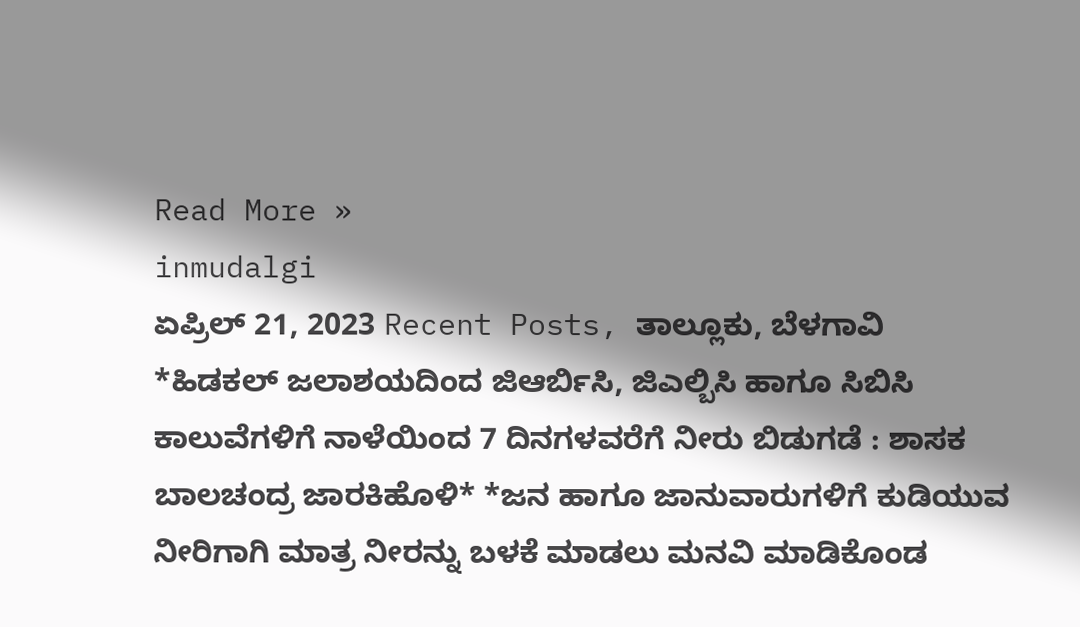Read More »
inmudalgi
ಏಪ್ರಿಲ್ 21, 2023 Recent Posts, ತಾಲ್ಲೂಕು, ಬೆಳಗಾವಿ
*ಹಿಡಕಲ್ ಜಲಾಶಯದಿಂದ ಜಿಆರ್ಬಿಸಿ, ಜಿಎಲ್ಬಿಸಿ ಹಾಗೂ ಸಿಬಿಸಿ ಕಾಲುವೆಗಳಿಗೆ ನಾಳೆಯಿಂದ 7 ದಿನಗಳವರೆಗೆ ನೀರು ಬಿಡುಗಡೆ : ಶಾಸಕ ಬಾಲಚಂದ್ರ ಜಾರಕಿಹೊಳಿ* *ಜನ ಹಾಗೂ ಜಾನುವಾರುಗಳಿಗೆ ಕುಡಿಯುವ ನೀರಿಗಾಗಿ ಮಾತ್ರ ನೀರನ್ನು ಬಳಕೆ ಮಾಡಲು ಮನವಿ ಮಾಡಿಕೊಂಡ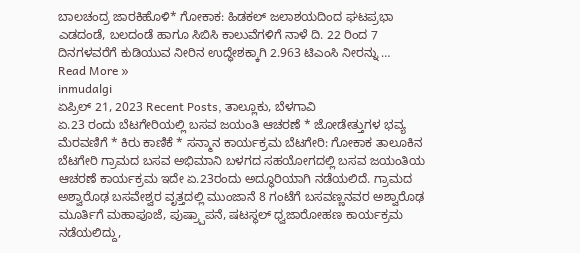ಬಾಲಚಂದ್ರ ಜಾರಕಿಹೊಳಿ* ಗೋಕಾಕ: ಹಿಡಕಲ್ ಜಲಾಶಯದಿಂದ ಘಟಪ್ರಭಾ ಎಡದಂಡೆ, ಬಲದಂಡೆ ಹಾಗೂ ಸಿಬಿಸಿ ಕಾಲುವೆಗಳಿಗೆ ನಾಳೆ ದಿ. 22 ರಿಂದ 7 ದಿನಗಳವರೆಗೆ ಕುಡಿಯುವ ನೀರಿನ ಉದ್ಧೇಶಕ್ಕಾಗಿ 2.963 ಟಿಎಂಸಿ ನೀರನ್ನು …
Read More »
inmudalgi
ಏಪ್ರಿಲ್ 21, 2023 Recent Posts, ತಾಲ್ಲೂಕು, ಬೆಳಗಾವಿ
ಏ.23 ರಂದು ಬೆಟಗೇರಿಯಲ್ಲಿ ಬಸವ ಜಯಂತಿ ಆಚರಣೆ * ಜೋಡೇತ್ತುಗಳ ಭವ್ಯ ಮೆರವಣಿಗೆ * ಕಿರು ಕಾಣಿಕೆ * ಸನ್ಮಾನ ಕಾರ್ಯಕ್ರಮ ಬೆಟಗೇರಿ: ಗೋಕಾಕ ತಾಲೂಕಿನ ಬೆಟಗೇರಿ ಗ್ರಾಮದ ಬಸವ ಅಭಿಮಾನಿ ಬಳಗದ ಸಹಯೋಗದಲ್ಲಿ ಬಸವ ಜಯಂತಿಯ ಆಚರಣೆ ಕಾರ್ಯಕ್ರಮ ಇದೇ ಏ.23ರಂದು ಅದ್ಧೂರಿಯಾಗಿ ನಡೆಯಲಿದೆ. ಗ್ರಾಮದ ಅಶ್ವಾರೊಢ ಬಸವೇಶ್ವರ ವೃತ್ತದಲ್ಲಿ ಮುಂಜಾನೆ 8 ಗಂಟೆಗೆ ಬಸವಣ್ಣನವರ ಅಶ್ವಾರೊಢ ಮೂರ್ತಿಗೆ ಮಹಾಪೂಜೆ, ಪುಷ್ರ್ಪಾಪನೆ, ಷಟಸ್ಥಲ್ ಧ್ವಜಾರೋಹಣ ಕಾರ್ಯಕ್ರಮ ನಡೆಯಲಿದ್ದು,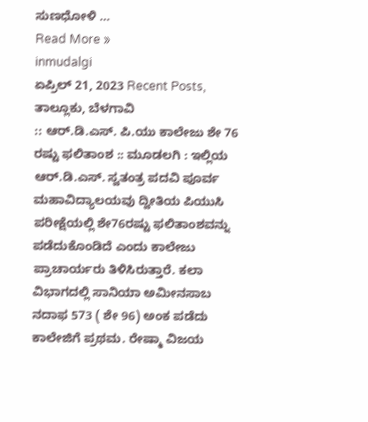ಸುಣಧೋಳಿ …
Read More »
inmudalgi
ಏಪ್ರಿಲ್ 21, 2023 Recent Posts, ತಾಲ್ಲೂಕು, ಬೆಳಗಾವಿ
:: ಆರ್.ಡಿ.ಎಸ್. ಪಿ.ಯು ಕಾಲೇಜು ಶೇ 76 ರಷ್ಟು ಫಲಿತಾಂಶ :: ಮೂಡಲಗಿ : ಇಲ್ಲಿಯ ಆರ್.ಡಿ.ಎಸ್. ಸ್ವತಂತ್ರ ಪದವಿ ಪೂರ್ವ ಮಹಾವಿದ್ಯಾಲಯವು ದ್ವೀತಿಯ ಪಿಯುಸಿ ಪರೀಕ್ಷೆಯಲ್ಲಿ ಶೇ76ರಷ್ಟು ಫಲಿತಾಂಶವನ್ನು ಪಡೆದುಕೊಂಡಿದೆ ಎಂದು ಕಾಲೇಜು ಪ್ರಾಚಾರ್ಯರು ತಿಳಿಸಿರುತ್ತಾರೆ. ಕಲಾ ವಿಭಾಗದಲ್ಲಿ ಸಾನಿಯಾ ಅಮೀನಸಾಬ ನದಾಫ 573 ( ಶೇ 96) ಅಂಕ ಪಡೆದು ಕಾಲೇಜಿಗೆ ಪ್ರಥಮ. ರೇಷ್ಮಾ ವಿಜಯ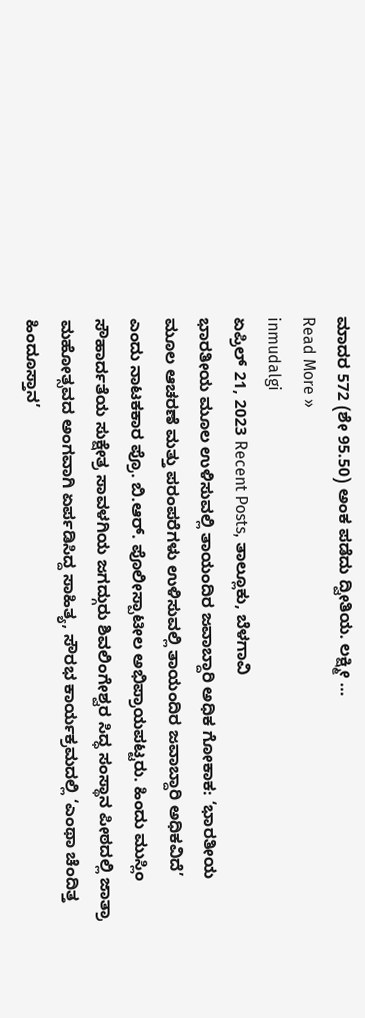ಮಾದರ 572 (ಶೇ 95.50) ಅಂಕ ಪಡೆದು ದ್ವೀತಿಯ. ಲಕ್ಷ್ಮೀ …
Read More »
inmudalgi
ಏಪ್ರಿಲ್ 21, 2023 Recent Posts, ತಾಲ್ಲೂಕು, ಬೆಳಗಾವಿ
ಭಾರತೀಯ ಮೂಲ ಉಳಿಸುವಲ್ಲಿ ತಾಯಂದಿರ ಜವಾಬ್ದಾರಿ ಅಧಿಕ ಗೋಕಾಕ: ‘ಭಾರತೀಯ ಮೂಲ ಆಚರಣೆ ಮತ್ತು ಪರಂಪರೆಗಳು ಉಳಿಸುವಲ್ಲಿ ತಾಯಂದಿರ ಜವಾಬ್ದಾರಿ ಅಧಿಕವಿದೆ’ ಎಂದು ನಾಟಕಕಾರ ಪ್ರೊ. ಬಿ.ಆರ್. ಪೊಲೀಸ್ಪಾಟೀಲ ಅಭಿಪ್ರಾಯಪಟ್ಟರು. ಹಿಂದು ಮುಸ್ಲಿಂ ಸೌಹಾರ್ದತೆಯ ಸುಕ್ಷೇತ್ರ ಸಾವಳಗಿಯ ಜಗದ್ಗುರು ಶಿವಲಿಂಗೇಶ್ವರ ಸಿದ್ಧ ಸಂಸ್ಥಾನ ಪೀಠದಲ್ಲಿ ಜಾತ್ರಾ ಮಹೋತ್ಸವದ ಅಂಗವಾಗಿ ಏರ್ಪಡಿಸಿದ್ದ ಸಾಹಿತ್ಯ, ಸೌರಭ ಕಾರ್ಯಕ್ರಮದಲ್ಲಿ ‘ಎಂಥಾ ಚೆಂದಿತ್ತ ಹಿಂದೂಸ್ತಾನ’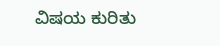ವಿಷಯ ಕುರಿತು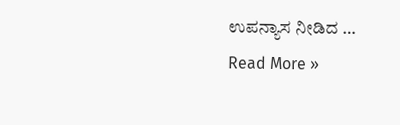ಉಪನ್ಯಾಸ ನೀಡಿದ …
Read More »